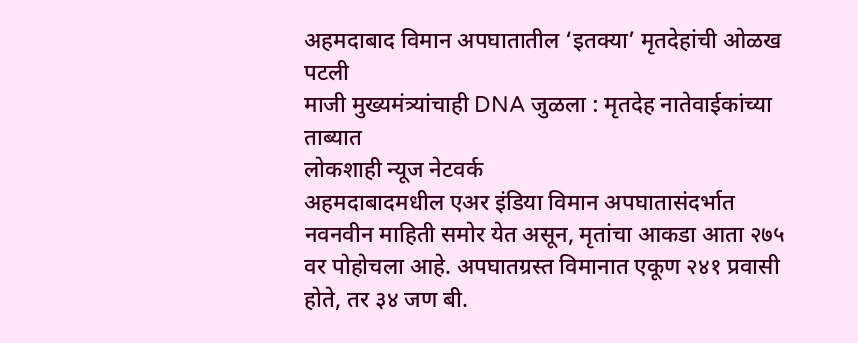अहमदाबाद विमान अपघातातील ‘इतक्या’ मृतदेहांची ओळख पटली
माजी मुख्यमंत्र्यांचाही DNA जुळला : मृतदेह नातेवाईकांच्या ताब्यात
लोकशाही न्यूज नेटवर्क
अहमदाबादमधील एअर इंडिया विमान अपघातासंदर्भात नवनवीन माहिती समोर येत असून, मृतांचा आकडा आता २७५ वर पोहोचला आहे. अपघातग्रस्त विमानात एकूण २४१ प्रवासी होते, तर ३४ जण बी.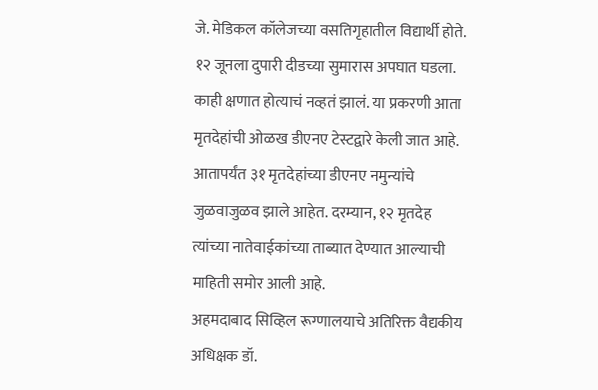जे. मेडिकल कॉलेजच्या वसतिगृहातील विद्यार्थी होते. १२ जूनला दुपारी दीडच्या सुमारास अपघात घडला. काही क्षणात होत्याचं नव्हतं झालं. या प्रकरणी आता मृतदेहांची ओळख डीएनए टेस्टद्वारे केली जात आहे. आतापर्यंत ३१ मृतदेहांच्या डीएनए नमुन्यांचे जुळवाजुळव झाले आहेत. दरम्यान, १२ मृतदेह त्यांच्या नातेवाईकांच्या ताब्यात देण्यात आल्याची माहिती समोर आली आहे.
अहमदाबाद सिव्हिल रूग्णालयाचे अतिरिक्त वैद्यकीय अधिक्षक डॉ.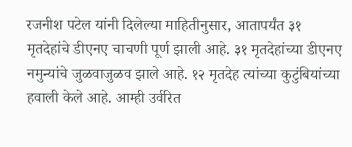रजनीश पटेल यांनी दिलेल्या माहितीनुसार, आतापर्यंत ३१ मृतदेहांचे डीएनए चाचणी पूर्ण झाली आहे. ३१ मृतदेहांच्या डीएनए नमुन्यांचे जुळवाजुळव झाले आहे. १२ मृतदेह त्यांच्या कुटुंबियांच्या हवाली केले आहे. आम्ही उर्वरित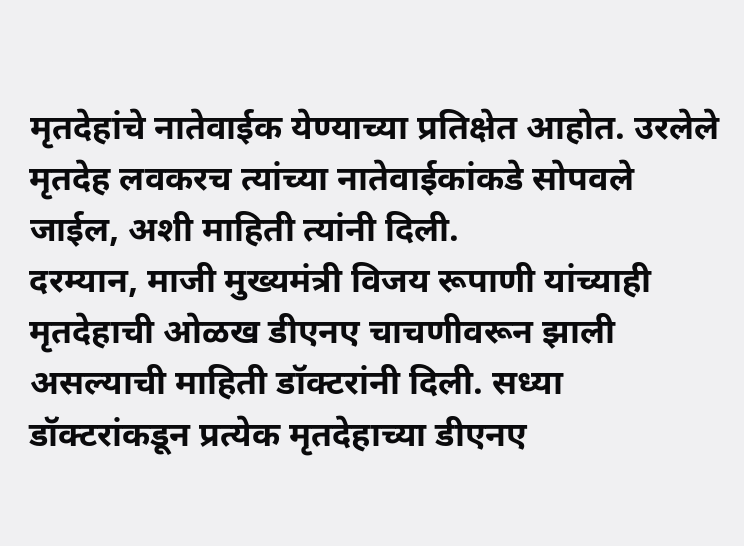मृतदेहांचे नातेवाईक येण्याच्या प्रतिक्षेत आहोत. उरलेले मृतदेह लवकरच त्यांच्या नातेवाईकांकडे सोपवले जाईल, अशी माहिती त्यांनी दिली.
दरम्यान, माजी मुख्यमंत्री विजय रूपाणी यांच्याही मृतदेहाची ओळख डीएनए चाचणीवरून झाली असल्याची माहिती डॉक्टरांनी दिली. सध्या डॉक्टरांकडून प्रत्येक मृतदेहाच्या डीएनए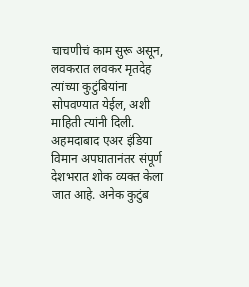चाचणीचं काम सुरू असून, लवकरात लवकर मृतदेह त्यांच्या कुटुंबियांना सोपवण्यात येईल, अशी माहिती त्यांनी दिली.
अहमदाबाद एअर इंडिया विमान अपघातानंतर संपूर्ण देशभरात शोक व्यक्त केला जात आहे. अनेक कुटुंब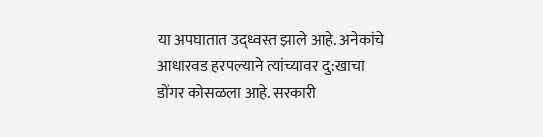या अपघातात उद्ध्वस्त झाले आहे. अनेकांचे आधारवड हरपल्याने त्यांच्यावर दु:खाचा डोंगर कोसळला आहे. सरकारी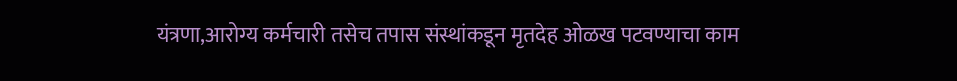यंत्रणा,आरोग्य कर्मचारी तसेच तपास संस्थांकडून मृतदेह ओळख पटवण्याचा काम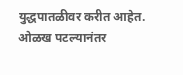युद्धपातळीवर करीत आहेत. ओळख पटल्यानंतर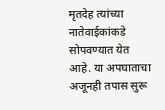मृतदेह त्यांच्या नातेवाईकांकडे सोपवण्यात येत आहे. या अपघाताचा अजूनही तपास सुरू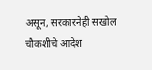असून, सरकारनेही सखोल चौकशीचे आदेश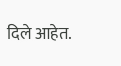दिले आहेत.